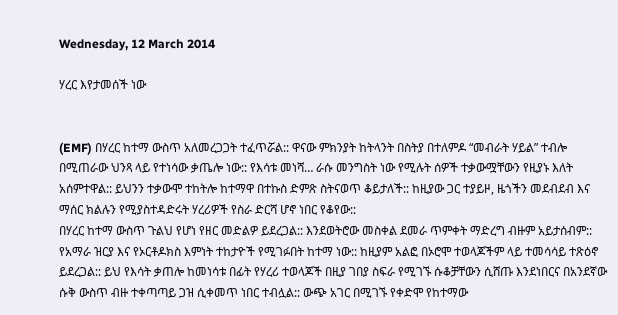Wednesday, 12 March 2014

ሃረር እየታመሰች ነው


(EMF) በሃረር ከተማ ውስጥ አለመረጋጋት ተፈጥሯል:: ዋናው ምክንያት ከትላንት በስትያ በተለምዶ “መብራት ሃይል” ተብሎ በሚጠራው ህንጻ ላይ የተነሳው ቃጤሎ ነው:: የእሳቱ መነሻ… ራሱ መንግስት ነው የሚሉት ሰዎች ተቃውሟቸውን የዚያኑ እለት አሰምተዋል:: ይህንን ተቃውሞ ተከትሎ ከተማዋ በተኩስ ድምጽ ስትናወጥ ቆይታለች:: ከዚያው ጋር ተያይዞ, ዜጎችን መደብደብ እና ማሰር ክልሉን የሚያስተዳድሩት ሃረሪዎች የስራ ድርሻ ሆኖ ነበር የቆየው::
በሃረር ከተማ ውስጥ ጉልህ የሆነ የዘር መድልዎ ይደረጋል:: እንደወትሮው መስቀል ደመራ ጥምቀት ማድረግ ብዙም አይታሰብም:: የአማራ ዝርያ እና የኦርቶዶክስ እምነት ተከታዮች የሚገፉበት ከተማ ነው:: ከዚያም አልፎ በኦሮሞ ተወላጆችም ላይ ተመሳሳይ ተጽዕኖ ይደረጋል:: ይህ የእሳት ቃጠሎ ከመነሳቱ በፊት የሃረሪ ተወላጆች በዚያ ገበያ ስፍራ የሚገኙ ሱቆቻቸውን ሲሸጡ እንደነበርና በአንደኛው ሱቅ ውስጥ ብዙ ተቀጣጣይ ጋዝ ሲቀመጥ ነበር ተብሏል:: ውጭ አገር በሚገኙ የቀድሞ የከተማው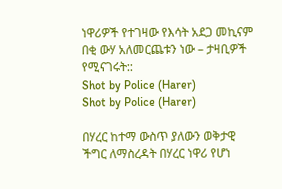ነዋሪዎች የተገዛው የእሳት አደጋ መኪናም በቂ ውሃ አለመርጨቱን ነው – ታዛቢዎች የሚናገሩት::
Shot by Police (Harer)
Shot by Police (Harer)

በሃረር ከተማ ውስጥ ያለውን ወቅታዊ ችግር ለማስረዳት በሃረር ነዋሪ የሆነ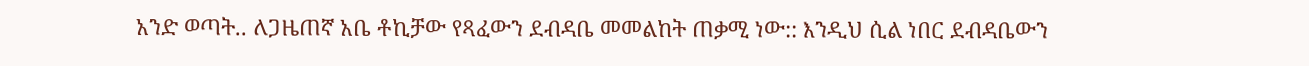አንድ ወጣት.. ለጋዜጠኛ አቤ ቶኪቻው የጻፈውን ደብዳቤ መመልከት ጠቃሚ ነው:: እንዲህ ሲል ነበር ደብዳቤውን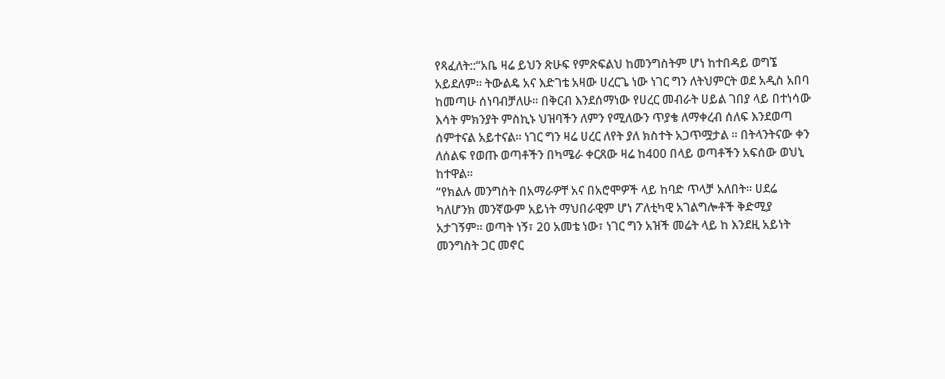የጻፈለት::“አቤ ዛሬ ይህን ጽሁፍ የምጽፍልህ ከመንግስትም ሆነ ከተበዳይ ወግኜ አይደለም፡፡ ትውልዴ አና እድገቴ አዛው ሀረርጌ ነው ነገር ግን ለትህምርት ወደ አዲስ አበባ ከመጣሁ ሰነባብቻለሁ፡፡ በቅርብ እንደሰማነው የሀረር መብራት ሀይል ገበያ ላይ በተነሳው እሳት ምክንያት ምስኪኑ ህዝባችን ለምን የሚለውን ጥያቄ ለማቀረብ ሰለፍ እንደወጣ ሰምተናል አይተናል፡፡ ነገር ግን ዛሬ ሀረር ለየት ያለ ክስተት አጋጥሟታል ፡፡ በትላንትናው ቀን ለሰልፍ የወጡ ወጣቶችን በካሜራ ቀርጸው ዛሬ ከ400 በላይ ወጣቶችን አፍሰው ወህኒ ከተዋል፡፡
“የክልሉ መንግስት በአማራዎቸ አና በአሮሞዎች ላይ ከባድ ጥላቻ አለበት፡፡ ሀደሬ ካለሆንክ መንኛውም አይነት ማህበራዊም ሆነ ፖለቲካዊ አገልግሎቶች ቅድሚያ አታገኝም፡፡ ወጣት ነኝ፣ 20 አመቴ ነው፣ ነገር ግን አዝች መሬት ላይ ከ እንደዚ አይነት መንግስት ጋር መኖር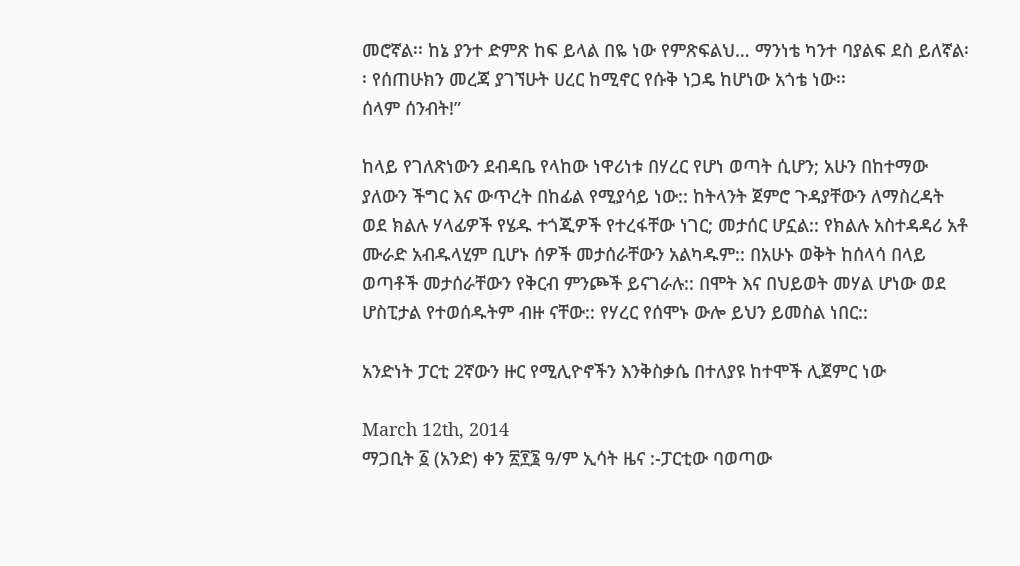መሮኛል፡፡ ከኔ ያንተ ድምጽ ከፍ ይላል በዬ ነው የምጽፍልህ… ማንነቴ ካንተ ባያልፍ ደስ ይለኛል፡፡ የሰጠሁክን መረጃ ያገኘሁት ሀረር ከሚኖር የሱቅ ነጋዴ ከሆነው አጎቴ ነው፡፡
ሰላም ሰንብት!”

ከላይ የገለጽነውን ደብዳቤ የላከው ነዋሪነቱ በሃረር የሆነ ወጣት ሲሆን; አሁን በከተማው ያለውን ችግር እና ውጥረት በከፊል የሚያሳይ ነው:: ከትላንት ጀምሮ ጉዳያቸውን ለማስረዳት ወደ ክልሉ ሃላፊዎች የሄዱ ተጎጂዎች የተረፋቸው ነገር; መታሰር ሆኗል:: የክልሉ አስተዳዳሪ አቶ ሙራድ አብዱላሂም ቢሆኑ ሰዎች መታሰራቸውን አልካዱም:: በአሁኑ ወቅት ከሰላሳ በላይ ወጣቶች መታሰራቸውን የቅርብ ምንጮች ይናገራሉ:: በሞት እና በህይወት መሃል ሆነው ወደ ሆስፒታል የተወሰዱትም ብዙ ናቸው:: የሃረር የሰሞኑ ውሎ ይህን ይመስል ነበር::

አንድነት ፓርቲ 2ኛውን ዙር የሚሊዮኖችን እንቅስቃሴ በተለያዩ ከተሞች ሊጀምር ነው

March 12th, 2014
ማጋቢት ፩ (አንድ) ቀን ፳፻፮ ዓ/ም ኢሳት ዜና :-ፓርቲው ባወጣው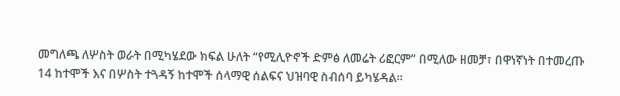መግለጫ ለሦስት ወራት በሚካሄደው ክፍል ሁለት “የሚሊዮኖች ድምፅ ለመሬት ሪፎርም” በሚለው ዘመቻ፣ በዋነኛነት በተመረጡ 14 ከተሞች እና በሦስት ተጓዳኝ ከተሞች ሰላማዊ ሰልፍና ህዝባዊ ስብሰባ ይካሄዳል።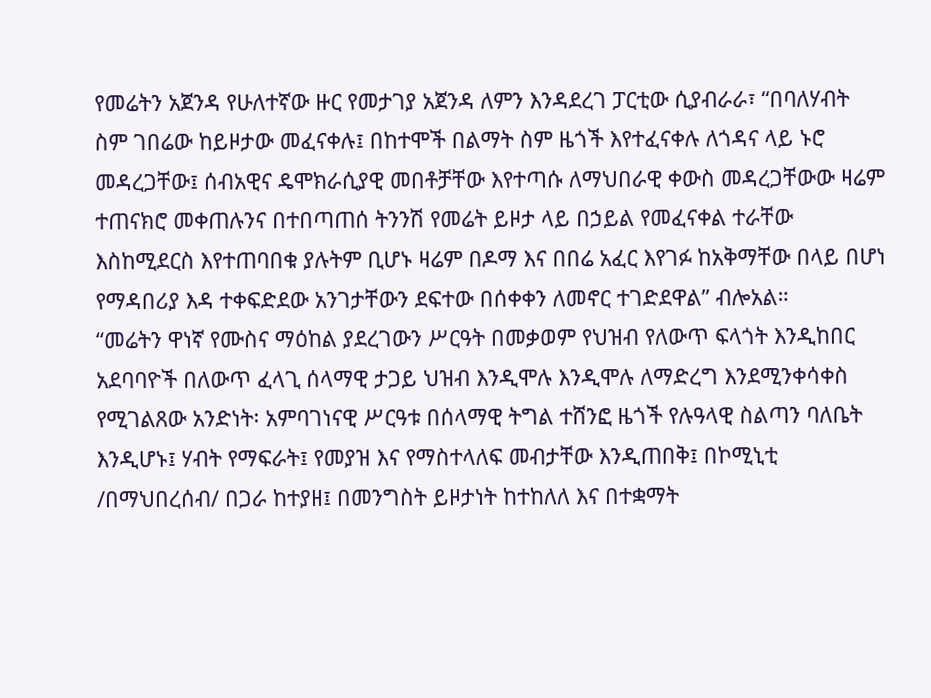የመሬትን አጀንዳ የሁለተኛው ዙር የመታገያ አጀንዳ ለምን እንዳደረገ ፓርቲው ሲያብራራ፣ “በባለሃብት ስም ገበሬው ከይዞታው መፈናቀሉ፤ በከተሞች በልማት ስም ዜጎች እየተፈናቀሉ ለጎዳና ላይ ኑሮ መዳረጋቸው፤ ሰብአዊና ዴሞክራሲያዊ መበቶቻቸው እየተጣሱ ለማህበራዊ ቀውስ መዳረጋቸውው ዛሬም ተጠናክሮ መቀጠሉንና በተበጣጠሰ ትንንሽ የመሬት ይዞታ ላይ በኃይል የመፈናቀል ተራቸው እስከሚደርስ እየተጠባበቁ ያሉትም ቢሆኑ ዛሬም በዶማ እና በበሬ አፈር እየገፉ ከአቅማቸው በላይ በሆነ የማዳበሪያ እዳ ተቀፍድደው አንገታቸውን ደፍተው በሰቀቀን ለመኖር ተገድደዋል” ብሎአል።
“መሬትን ዋነኛ የሙስና ማዕከል ያደረገውን ሥርዓት በመቃወም የህዝብ የለውጥ ፍላጎት እንዲከበር አደባባዮች በለውጥ ፈላጊ ሰላማዊ ታጋይ ህዝብ እንዲሞሉ እንዲሞሉ ለማድረግ እንደሚንቀሳቀስ የሚገልጸው አንድነት፡ አምባገነናዊ ሥርዓቱ በሰላማዊ ትግል ተሸንፎ ዜጎች የሉዓላዊ ስልጣን ባለቤት እንዲሆኑ፤ ሃብት የማፍራት፤ የመያዝ እና የማስተላለፍ መብታቸው እንዲጠበቅ፤ በኮሚኒቲ /በማህበረሰብ/ በጋራ ከተያዘ፤ በመንግስት ይዞታነት ከተከለለ እና በተቋማት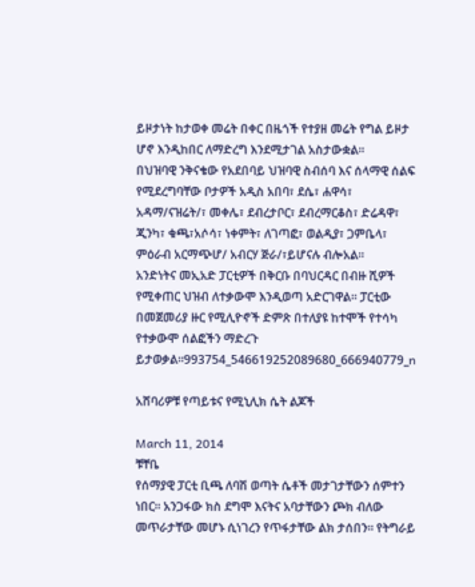ይዞታነት ከታወቀ መሬት በቀር በዜጎች የተያዘ መሬት የግል ይዞታ ሆኖ እንዲከበር ለማድረግ እንደሚታገል አስታውቋል።
በህዝባዊ ንቅናቄው የአደበባይ ህዝባዊ ስብሰባ እና ሰላማዊ ሰልፍ የሚደረግባቸው ቦታዎች አዲስ አበባ፣ ደሴ፣ ሐዋሳ፣ አዳማ/ናዝሬት/፣ መቀሌ፣ ደብረታቦር፣ ደብረማርቆስ፣ ድሬዳዋ፣ ጂንካ፣ ቁጫ፣አሶሳ፣ ነቀምት፣ ለገጣፎ፣ ወልዲያ፣ ጋምቤላ፣ ምዕራብ አርማጭሆ/ አብርሃ ጅራ/፣ይሆናሉ ብሎአል።
አንድነትና መኢአድ ፓርቲዎች በቅርቡ በባህርዳር በብዙ ሺዎች የሚቀጠር ህዝብ ለተቃውሞ እንዲወጣ አድርገዋል። ፓርቲው በመጀመሪያ ዙር የሚሊዮኖች ድምጽ በተለያዩ ከተሞች የተሳካ የተቃውሞ ሰልፎችን ማድረጉ ይታወቃል።993754_546619252089680_666940779_n

አሸባሪዎቹ የጣይቱና የሚኒሊክ ሴት ልጆች

March 11, 2014
ቹቸቤ
የሰማያዊ ፓርቲ ቢጫ ለባሽ ወጣት ሴቶች መታገታቸውን ሰምተን ነበር። አንጋፋው ክስ ደግሞ እናትና አባታቸውን ጮክ ብለው መጥራታቸው መሆኑ ሲነገረን የጥፋታቸው ልክ ታሰበን። የትግራይ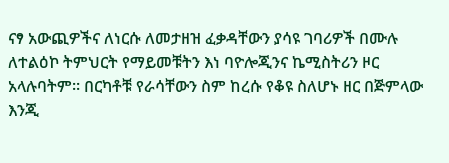ናፃ አውጪዎችና ለነርሱ ለመታዘዝ ፈቃዳቸውን ያሳዩ ገባሪዎች በሙሉ ለተልዕኮ ትምህርት የማይመቹትን እነ ባዮሎጂንና ኬሚስትሪን ዞር አላሉባትም። በርካቶቹ የራሳቸውን ስም ከረሱ የቆዩ ስለሆኑ ዘር በጅምላው እንጂ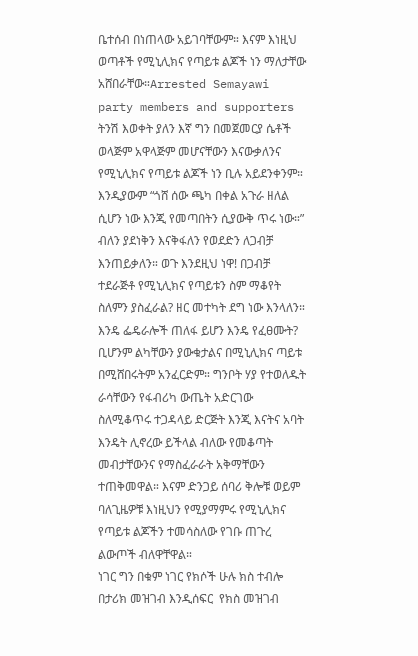ቤተሰብ በነጠላው አይገባቸውም። እናም እነዚህ ወጣቶች የሚኒሊክና የጣይቱ ልጆች ነን ማለታቸው አሸበራቸው።Arrested Semayawi party members and supporters
ትንሽ እወቀት ያለን እኛ ግን በመጀመርያ ሴቶች ወላጅም አዋላጅም መሆናቸውን እናውቃለንና የሚኒሊክና የጣይቱ ልጆች ነን ቢሉ አይደንቀንም። እንዲያውም “ጎሸ ሰው ጫካ በቀል አጉራ ዘለል ሲሆን ነው እንጂ የመጣበትን ሲያውቅ ጥሩ ነው።” ብለን ያደነቅን እናቅፋለን የወደድን ለጋብቻ እንጠይቃለን። ወጉ እንደዚህ ነዋ! በጋብቻ ተደራጅቶ የሚኒሊክና የጣይቱን ስም ማቆየት ስለምን ያስፈራል? ዘር መተካት ደግ ነው እንላለን። እንዴ ፌዴራሎች ጠለፋ ይሆን እንዴ የፈፀሙት?
ቢሆንም ልካቸውን ያውቁታልና በሚኒሊክና ጣይቱ በሚሸበሩትም አንፈርድም። ግንቦት ሃያ የተወለዱት ራሳቸውን የፋብሪካ ውጤት አድርገው ስለሚቆጥሩ ተጋዳላይ ድርጅት እንጂ እናትና አባት እንዴት ሊኖረው ይችላል ብለው የመቆጣት መብታቸውንና የማስፈራራት አቅማቸውን ተጠቅመዋል። እናም ድንጋይ ሰባሪ ቅሎቹ ወይም ባለጊዜዎቹ እነዚህን የሚያማምሩ የሚኒሊክና የጣይቱ ልጆችን ተመሳስለው የገቡ ጠጉረ ልውጦች ብለዋቸዋል።
ነገር ግን በቁም ነገር የክሶች ሁሉ ክስ ተብሎ በታሪክ መዝገብ እንዲሰፍር  የክስ መዝገብ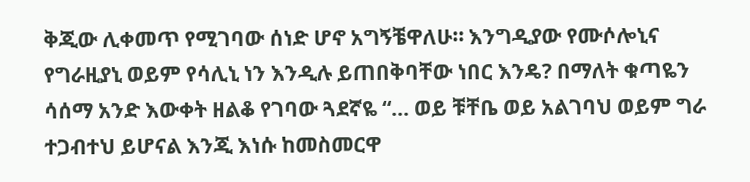ቅጂው ሊቀመጥ የሚገባው ሰነድ ሆኖ አግኝቼዋለሁ። እንግዲያው የሙሶሎኒና የግራዚያኒ ወይም የሳሊኒ ነን እንዲሉ ይጠበቅባቸው ነበር እንዴ? በማለት ቁጣዬን ሳሰማ አንድ እውቀት ዘልቆ የገባው ጓደኛዬ “… ወይ ቹቸቤ ወይ አልገባህ ወይም ግራ ተጋብተህ ይሆናል እንጂ እነሱ ከመስመርዋ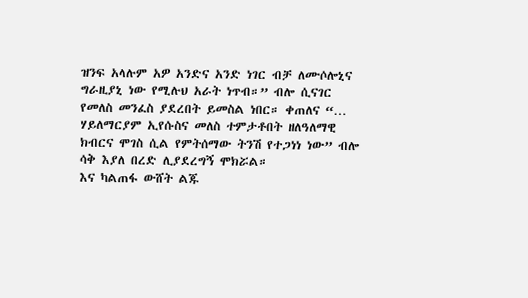ዝንፍ አላሉም አዎ አንድና አንድ ነገር ብቻ ለሙሶሎኒና ግራዚያኒ ነው የሚሉህ አራት ነጥብ።” ብሎ ሲናገር የመለስ መንፈስ ያደረበት ይመስል ነበር። ቀጠለና “… ሃይለማርያም ኢየሱስና መለስ ተምታቶበት ዘለዓለማዊ ክብርና ሞገስ ሲል የምትሰማው ትንሽ የተጋነነ ነው” ብሎ ሳቅ እያለ በረድ ሊያደረግኝ ሞክሯል።
እና ካልጠፋ ውሸት ልጁ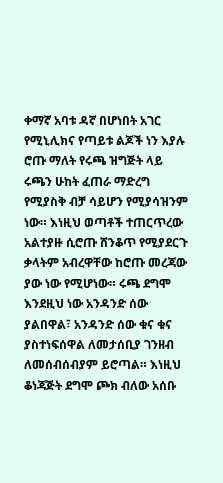ቀማኛ አባቱ ዳኛ በሆነበት አገር የሚኒሊክና የጣይቱ ልጆች ነን እያሉ ሮጡ ማለት የሩጫ ዝግጅት ላይ ሩጫን ሁከት ፈጠራ ማድረግ የሚያስቅ ብቻ ሳይሆን የሚያሳዝንም ነው። እነዚህ ወጣቶች ተጠርጥረው አልተያዙ ሲሮጡ ሸንቆጥ የሚያደርጉ ቃላትም አብረዋቸው ከሮጡ መረጃው ያው ነው የሚሆነው። ሩጫ ደግሞ እንደዚህ ነው አንዳንድ ሰው ያልበዋል፣ አንዳንድ ሰው ቁና ቁና ያስተነፍሰዋል ለመታሰቢያ ገንዘብ ለመሰብሰብያም ይሮጣል። እነዚህ ቆነጃጅት ደግሞ ጮክ ብለው አሰቡ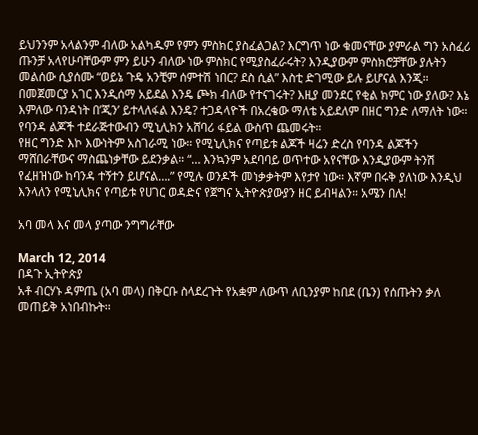ይህንንም አላልንም ብለው አልካዱም የምን ምስክር ያስፈልጋል? እርግጥ ነው ቁመናቸው ያምራል ግን አስፈሪ ጡንቻ አላየሁባቸውም ምን ይሁን ብለው ነው ምስክር የሚያስፈራሩት? እንዲያውም ምስክሮቻቸው ያሉትን መልሰው ሲያሰሙ “ወይኔ ጉዴ አንቺም ሰምተሽ ነበር? ደስ ሲል” እስቲ ድገሚው ይሉ ይሆናል እንጂ። በመጀመርያ አገር እንዲሰማ አይደል እንዴ ጮክ ብለው የተናገሩት? እዚያ መንደር የቂል ክምር ነው ያለው? እኔ እምለው ባንዳነት በ’ጂን’ ይተላለፋል እንዴ? ተጋዳላዮች በአረቄው ማለቴ አይደለም በዘር ግንድ ለማለት ነው። የባንዳ ልጆች ተደራጅተውብን ሚኒሊክን አሸባሪ ፋይል ውስጥ ጨመሩት።
የዘር ግንድ እኮ እውነትም አስገራሚ ነው። የሚኒሊክና የጣይቱ ልጆች ዛሬን ድረስ የባንዳ ልጆችን ማሸበራቸውና ማስጨነቃቸው ይደንቃል። “… እንኳንም አደባባይ ወጥተው አየናቸው እንዲያውም ትንሽ የፈዘዝነው ከባንዳ ተኝተን ይሆናል….” የሚሉ ወንዶች መነቃቃትም እየታየ ነው። እኛም በሩቅ ያለነው እንዲህ እንላለን የሚኒሊክና የጣይቱ የሀገር ወዳድና የጀግና ኢትዮጵያውያን ዘር ይብዛልን። አሜን በሉ!

አባ መላ እና መላ ያጣው ንግግራቸው

March 12, 2014
በዳጉ ኢትዮጵያ
አቶ ብርሃኑ ዳምጤ (አባ መላ) በቅርቡ ስላደረጉት የአቋም ለውጥ ለቢንያም ከበደ (ቤን) የሰጡትን ቃለ መጠይቅ አነበብኩት፡፡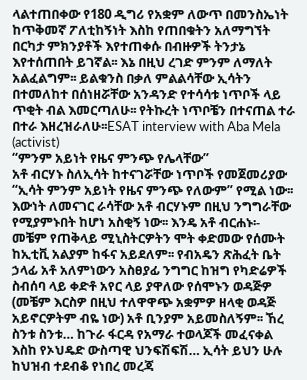ላልተጠበቀው የ180 ዲግሪ የአቋም ለውጥ በመንስኤነት ከጥቅመኛ ፖለቲከኝነት እስከ የጠበቁትን አለማግኘት በርካታ ምክንያቶች እየተጠቀሱ በብዙዎች ትንታኔ እየተሰጠበት ይገኛል፡፡ እኔ በዚህ ረገድ ምንም ለማለት አልፈልግም፡፡ ይልቁንስ በቃለ ምልልሳቸው ኢሳትን በተመለከተ በሰነዘሯቸው አንዳንድ የተሳሳቱ ነጥቦች ላይ ጥቂት ብል እመርጣለሁ፡፡ የትኩረት ነጥቦቼን በተናጠል ተራ በተራ እዘረዝራለሁ፡፡ESAT interview with Aba Mela (activist)
“ምንም አይነት የዜና ምንጭ የሌላቸው”
አቶ ብርሃኑ ስለኢሳት ከተናገሯቸው ነጥቦች የመጀመሪያው “ኢሳት ምንም አይነት የዜና ምንጭ የለውም” የሚል ነው፡፡ እውነት ለመናገር ራሳቸው አቶ ብርሃኑም በዚህ ንግግራቸው የሚያምኑበት ከሆነ አስቂኝ ነው፡፡ እንዴ አቶ ብርሐኑ፡- መቼም የጠቅላይ ሚኒስትርዎትን ሞት ቀድመው የሰሙት ከኢቲቪ አልያም ከፋና አይደለም፡፡ የብአዴን ጽሕፈት ቤት ኃላፊ አቶ አለምነውን አስፀያፊ ንግግር ከዝግ የካድሬዎች ስብሰባ ላይ ቀድቶ አየር ላይ ያዋለው የሰሞኑን ወዳጅዎ (መቼም እርስዎ በዚህ ተለዋዋጭ አቋምዎ ዘላቂ ወዳጅ አይኖርዎትም ብዬ ነው) አቶ ቢንያም አይመስለኝም፡፡ ኸረ ስንቱ ስንቱ… ከጉራ ፋርዳ የአማራ ተወላጆች መፈናቀል እስከ የኦህዴድ ውስጣዊ ህንፍሽፍሽ… ኢሳት ይህን ሁሉ ከህዝብ ተደብቆ የነበረ መረጃ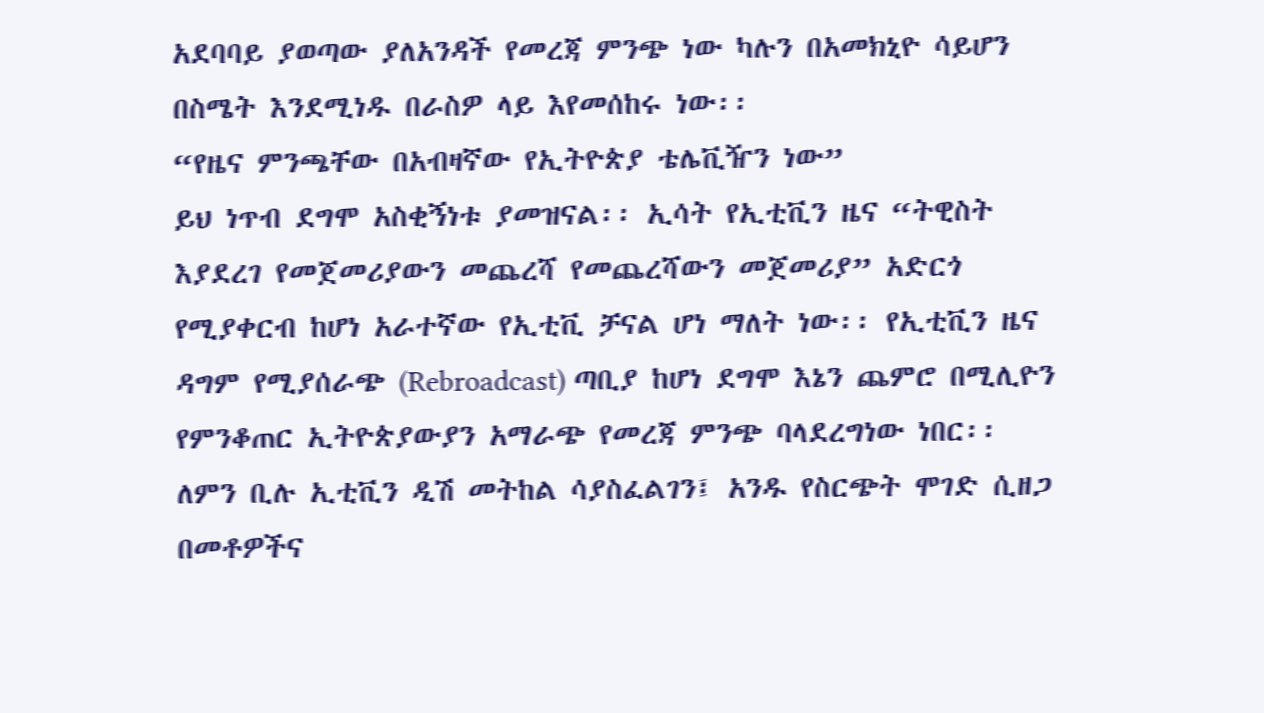አደባባይ ያወጣው ያለአንዳች የመረጃ ምንጭ ነው ካሉን በአመክኒዮ ሳይሆን በስሜት እንደሚነዱ በራስዎ ላይ እየመሰከሩ ነው፡፡
“የዜና ምንጫቸው በአብዛኛው የኢትዮጵያ ቴሌቪዥን ነው”
ይህ ነጥብ ደግሞ አስቂኝነቱ ያመዝናል፡፡ ኢሳት የኢቲቪን ዜና “ትዊስት እያደረገ የመጀመሪያውን መጨረሻ የመጨረሻውን መጀመሪያ” አድርጎ የሚያቀርብ ከሆነ አራተኛው የኢቲቪ ቻናል ሆነ ማለት ነው፡፡ የኢቲቪን ዜና ዳግም የሚያሰራጭ (Rebroadcast) ጣቢያ ከሆነ ደግሞ እኔን ጨምሮ በሚሊዮን የምንቆጠር ኢትዮጵያውያን አማራጭ የመረጃ ምንጭ ባላደረግነው ነበር፡፡ ለምን ቢሉ ኢቲቪን ዲሽ መትከል ሳያስፈልገን፤ አንዱ የስርጭት ሞገድ ሲዘጋ በመቶዎችና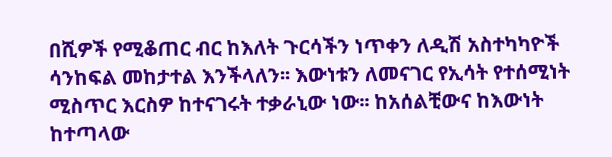በሺዎች የሚቆጠር ብር ከእለት ጉርሳችን ነጥቀን ለዲሽ አስተካካዮች ሳንከፍል መከታተል እንችላለን፡፡ እውነቱን ለመናገር የኢሳት የተሰሚነት ሚስጥር እርስዎ ከተናገሩት ተቃራኒው ነው፡፡ ከአሰልቺውና ከእውነት ከተጣላው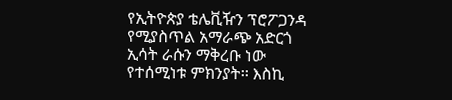የኢትዮጵያ ቴሌቪዥን ፕሮፖጋንዳ የሚያስጥል አማራጭ አድርጎ ኢሳት ራሱን ማቅረቡ ነው የተሰሚነቱ ምክንያት፡፡ እስኪ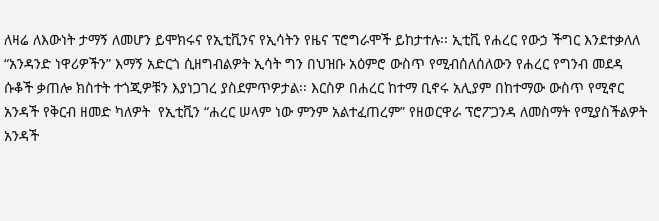ለዛሬ ለእውነት ታማኝ ለመሆን ይሞክሩና የኢቲቪንና የኢሳትን የዜና ፕሮግራሞች ይከታተሉ፡፡ ኢቲቪ የሐረር የውኃ ችግር እንደተቃለለ “አንዳንድ ነዋሪዎችን” እማኝ አድርጎ ሲዘግብልዎት ኢሳት ግን በህዝቡ አዕምሮ ውስጥ የሚብሰለሰለውን የሐረር የግንብ መደዳ ሱቆች ቃጠሎ ክስተት ተጎጂዎቹን እያነጋገረ ያስደምጥዎታል፡፡ እርስዎ በሐረር ከተማ ቢኖሩ አሊያም በከተማው ውስጥ የሚኖር አንዳች የቅርብ ዘመድ ካለዎት  የኢቲቪን “ሐረር ሠላም ነው ምንም አልተፈጠረም” የዘወርዋራ ፕሮፖጋንዳ ለመስማት የሚያስችልዎት አንዳች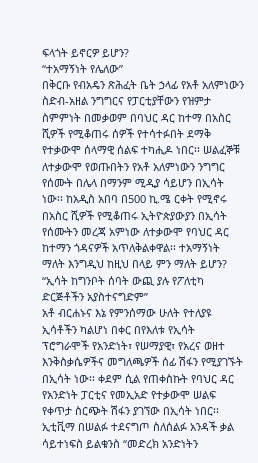ፍላጎት ይኖርዎ ይሆን?
“ተአማኝነት የሌለው”
በቅርቡ የብአዴን ጽሕፈት ቤት ኃላፊ የአቶ አለምነውን ስድብ-አዘል ንግግርና የፓርቲያቸውን የዝምታ ስምምነት በመቃወም በባህር ዳር ከተማ በአስር ሺዎች የሚቆጠሩ ሰዎች የተሳተፉበት ደማቅ የተቃውሞ ሰላማዊ ሰልፍ ተካሒዶ ነበር፡፡ ሠልፈኞቹ ለተቃውሞ የወጡበትን የአቶ አለምነውን ንግግር የሰሙት በሌላ በማንም ሚዲያ ሳይሆን በኢሳት ነው፡፡ ከአዲስ አበባ በ500 ኪ.ሜ ርቀት የሚኖሩ በአስር ሺዎች የሚቆጠሩ ኢትዮጵያውያን በኢሳት የሰሙትን መረጃ አምነው ለተቃውሞ የባህር ዳር ከተማን ጎዳናዎች አጥለቅልቀዋል፡፡ ተአማኝነት ማለት እንግዲህ ከዚህ በላይ ምን ማለት ይሆን?
“ኢሳት ከግንቦት ሰባት ውጪ ያሉ የፖለቲካ ድርጅቶችን አያስተናግድም”
አቶ ብርሐኑና እኔ የምንሰማው ሁለት የተለያዩ ኢሳቶችን ካልሆነ በቀር በየእለቱ የኢሳት ፕሮግራሞች የአንድነት፣ የሠማያዊ፣ የአረና ወዘተ እንቅስቃሴዎችና መግለጫዎች ሰፊ ሽፋን የሚያገኙት በኢሳት ነው፡፡ ቀደም ሲል የጠቀስኩት የባህር ዳር የአንድነት ፓርቲና የመኢአድ የተቃውሞ ሠልፍ የቀጥታ ስርጭት ሽፋን ያገኘው በኢሳት ነበር፡፡ ኢቲቪማ በሠልፉ ተደናግጦ ስለሰልፉ አንዳች ቃል ሳይተነፍስ ይልቁንስ “መድረክ አንድነትን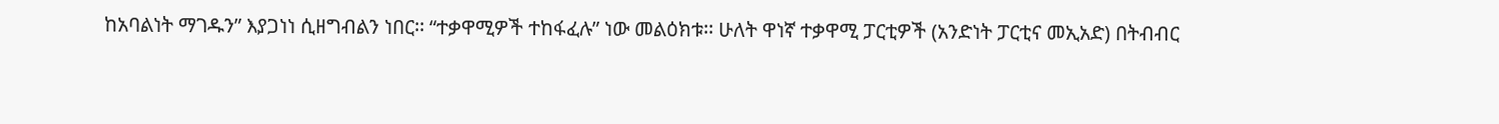ከአባልነት ማገዱን” እያጋነነ ሲዘግብልን ነበር፡፡ “ተቃዋሚዎች ተከፋፈሉ” ነው መልዕክቱ፡፡ ሁለት ዋነኛ ተቃዋሚ ፓርቲዎች (አንድነት ፓርቲና መኢአድ) በትብብር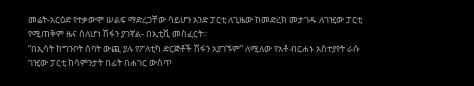መሬት-አርዕድ የተቃውሞ ሠልፍ ማድረጋቸው ሳይሆን አንድ ፓርቲ ለጊዜው ከመድረክ መታገዱ ለገዢው ፓርቲ የሚጠቅም ዜና ስለሆነ ሽፋን ያገኛል- በኢቲቪ መስፈርት፡፡
“በኢሳት ከግንቦት ሰባት ውጪ ያሉ የፖለቲካ ድርጅቶች ሽፋን አያገኙም” ለሚለው የአቶ ብርሐኑ አስተያየት ራሱ ገዢው ፓርቲ ከሳምንታት በፊት በሐገር ውስጥ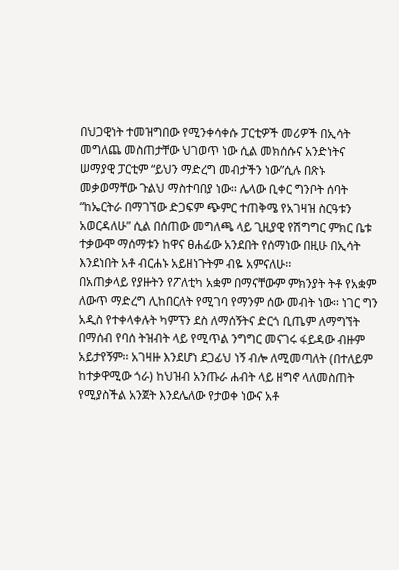በህጋዊነት ተመዝግበው የሚንቀሳቀሱ ፓርቲዎች መሪዎች በኢሳት መግለጨ መስጠታቸው ህገወጥ ነው ሲል መክሰሱና አንድነትና ሠማያዊ ፓርቲም “ይህን ማድረግ መብታችን ነው”ሲሉ በጽኑ መቃወማቸው ጉልህ ማስተባበያ ነው፡፡ ሌላው ቢቀር ግንቦት ሰባት “ከኤርትራ በማገኘው ድጋፍም ጭምር ተጠቅሜ የአገዛዝ ስርዓቱን አወርዳለሁ” ሲል በሰጠው መግለጫ ላይ ጊዚያዊ የሽግግር ምክር ቤቱ ተቃውሞ ማሰማቱን ከዋና ፀሐፊው አንደበት የሰማነው በዚሁ በኢሳት እንደነበት አቶ ብርሐኑ አይዘነጉትም ብዬ አምናለሁ፡፡
በአጠቃላይ የያዙትን የፖለቲካ አቋም በማናቸውም ምክንያት ትቶ የአቋም ለውጥ ማድረግ ሊከበርለት የሚገባ የማንም ሰው መብት ነው፡፡ ነገር ግን አዲስ የተቀላቀሉት ካምፕን ደስ ለማሰኝትና ድርጎ ቢጤም ለማግኘት በማሰብ የባሰ ትዝብት ላይ የሚጥል ንግግር መናገሩ ፋይዳው ብዙም አይታየኝም፡፡ አገዛዙ እንደሆነ ደጋፊህ ነኝ ብሎ ለሚመጣለት (በተለይም ከተቃዋሚው ጎራ) ከህዝብ አንጡራ ሐብት ላይ ዘግኖ ላለመስጠት የሚያስችል አንጀት እንደሌለው የታወቀ ነውና አቶ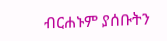ብርሐኑም ያሰቡትን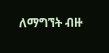ለማግኘት ብዙ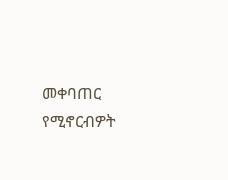መቀባጠር የሚኖርብዎት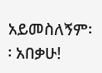አይመስለኝም፡፡ አበቃሁ!